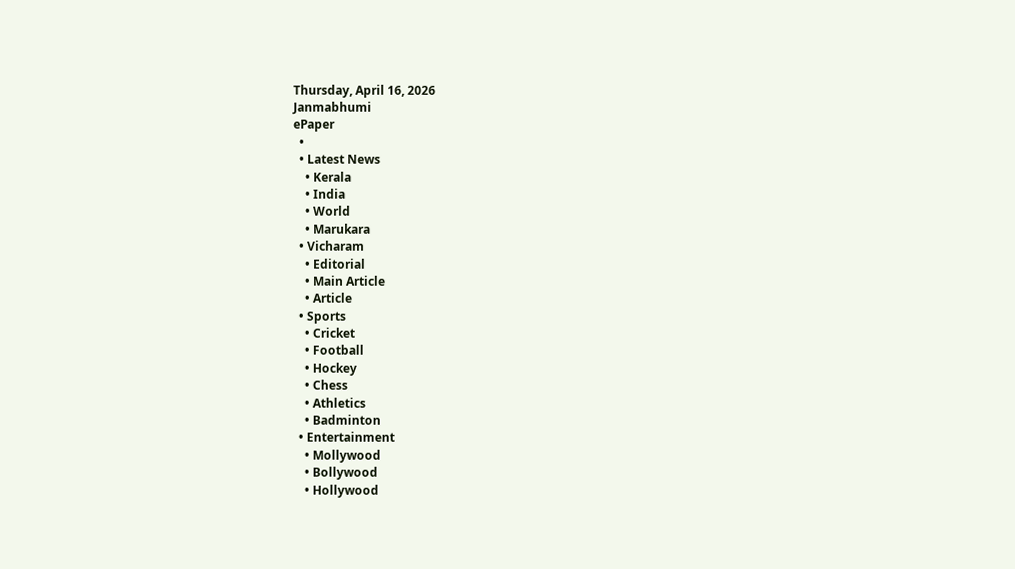Thursday, April 16, 2026
Janmabhumi
ePaper
  •
  • Latest News
    • Kerala
    • India
    • World
    • Marukara
  • Vicharam
    • Editorial
    • Main Article
    • Article
  • Sports
    • Cricket
    • Football
    • Hockey
    • Chess
    • Athletics
    • Badminton
  • Entertainment
    • Mollywood
    • Bollywood
    • Hollywood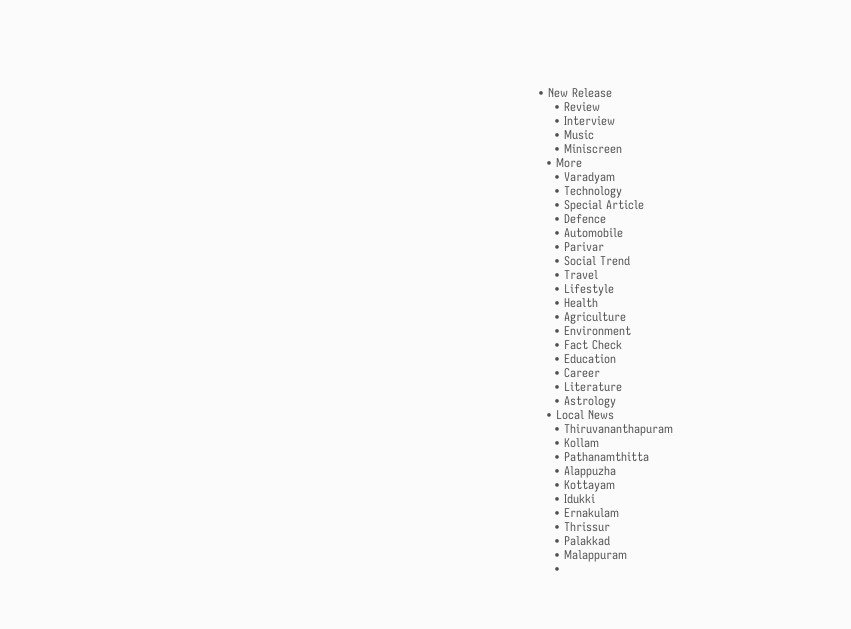• New Release
    • Review
    • Interview
    • Music
    • Miniscreen
  • More
    • Varadyam
    • Technology
    • Special Article
    • Defence
    • Automobile
    • Parivar
    • Social Trend
    • Travel
    • Lifestyle
    • Health
    • Agriculture
    • Environment
    • Fact Check
    • Education
    • Career
    • Literature
    • Astrology
  • Local News
    • Thiruvananthapuram
    • Kollam
    • Pathanamthitta
    • Alappuzha
    • Kottayam
    • Idukki
    • Ernakulam
    • Thrissur
    • Palakkad
    • Malappuram
    •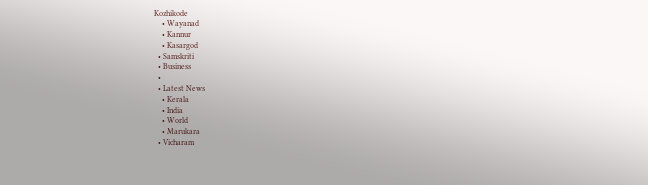Kozhikode
    • Wayanad
    • Kannur
    • Kasargod
  • Samskriti
  • Business
  •
  • Latest News
    • Kerala
    • India
    • World
    • Marukara
  • Vicharam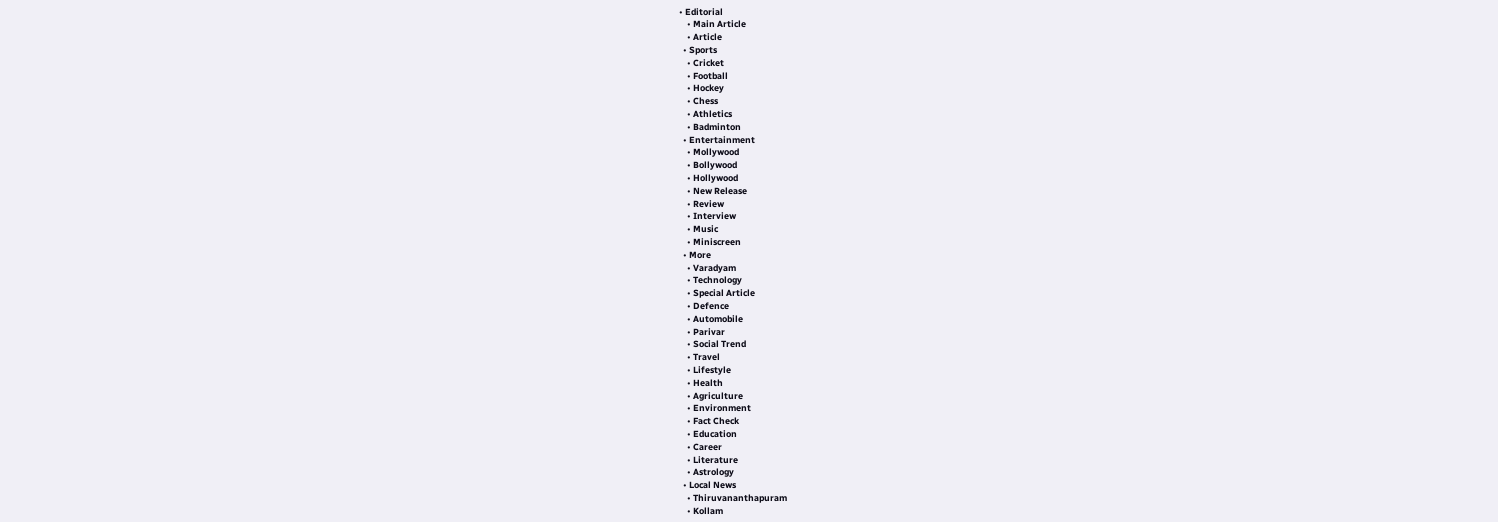• Editorial
    • Main Article
    • Article
  • Sports
    • Cricket
    • Football
    • Hockey
    • Chess
    • Athletics
    • Badminton
  • Entertainment
    • Mollywood
    • Bollywood
    • Hollywood
    • New Release
    • Review
    • Interview
    • Music
    • Miniscreen
  • More
    • Varadyam
    • Technology
    • Special Article
    • Defence
    • Automobile
    • Parivar
    • Social Trend
    • Travel
    • Lifestyle
    • Health
    • Agriculture
    • Environment
    • Fact Check
    • Education
    • Career
    • Literature
    • Astrology
  • Local News
    • Thiruvananthapuram
    • Kollam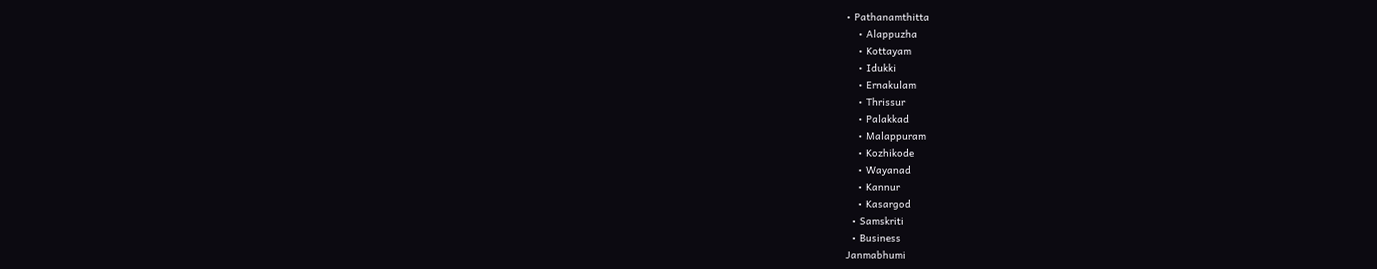• Pathanamthitta
    • Alappuzha
    • Kottayam
    • Idukki
    • Ernakulam
    • Thrissur
    • Palakkad
    • Malappuram
    • Kozhikode
    • Wayanad
    • Kannur
    • Kasargod
  • Samskriti
  • Business
Janmabhumi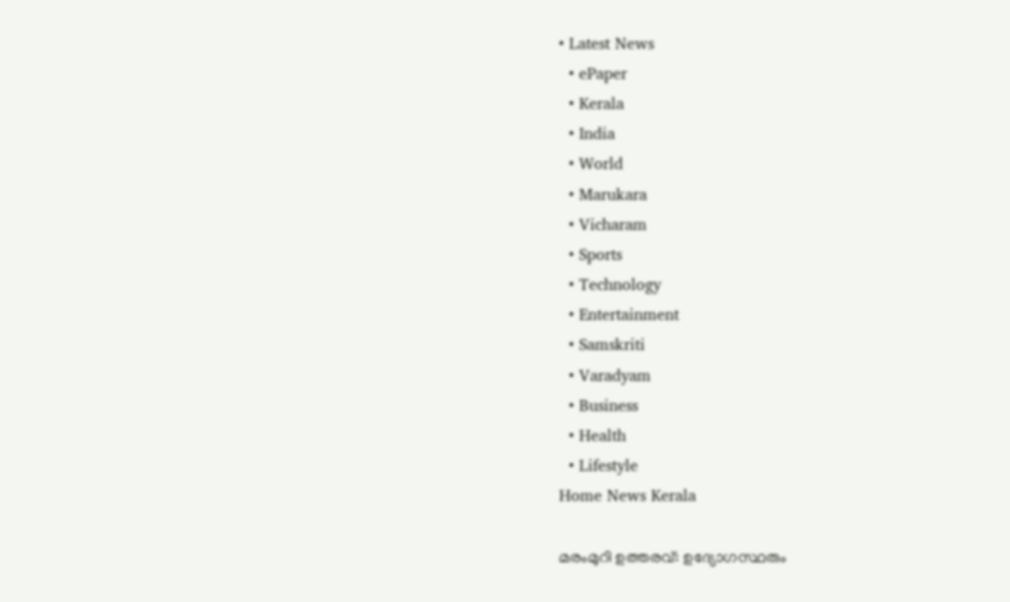• Latest News
  • ePaper
  • Kerala
  • India
  • World
  • Marukara
  • Vicharam
  • Sports
  • Technology
  • Entertainment
  • Samskriti
  • Varadyam
  • Business
  • Health
  • Lifestyle
Home News Kerala

മരംമുറി ഉത്തരവ്: ഉദ്യോഗസ്ഥരും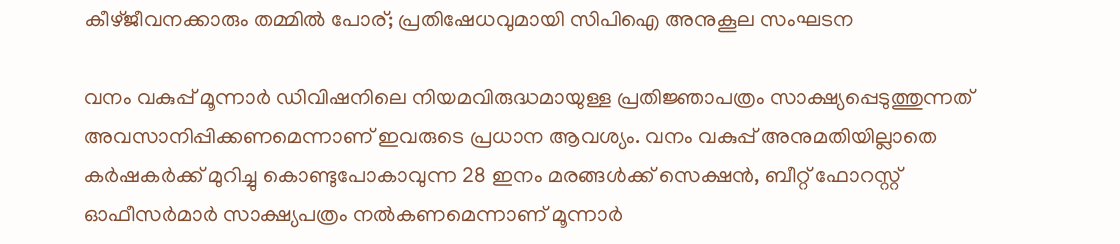കീഴ്ജീവനക്കാരും തമ്മില്‍ പോര്; പ്രതിഷേധവുമായി സിപിഐ അനുകൂല സംഘടന

വനം വകുപ്പ് മൂന്നാര്‍ ഡിവിഷനിലെ നിയമവിരുദ്ധമായുള്ള പ്രതിജ്ഞാപത്രം സാക്ഷ്യപ്പെടുത്തുന്നത് അവസാനിപ്പിക്കണമെന്നാണ് ഇവരുടെ പ്രധാന ആവശ്യം. വനം വകുപ്പ് അനുമതിയില്ലാതെ കര്‍ഷകര്‍ക്ക് മുറിച്ചു കൊണ്ടുപോകാവുന്ന 28 ഇനം മരങ്ങള്‍ക്ക് സെക്ഷന്‍, ബീറ്റ് ഫോറസ്റ്റ് ഓഫീസര്‍മാര്‍ സാക്ഷ്യപത്രം നല്‍കണമെന്നാണ് മൂന്നാര്‍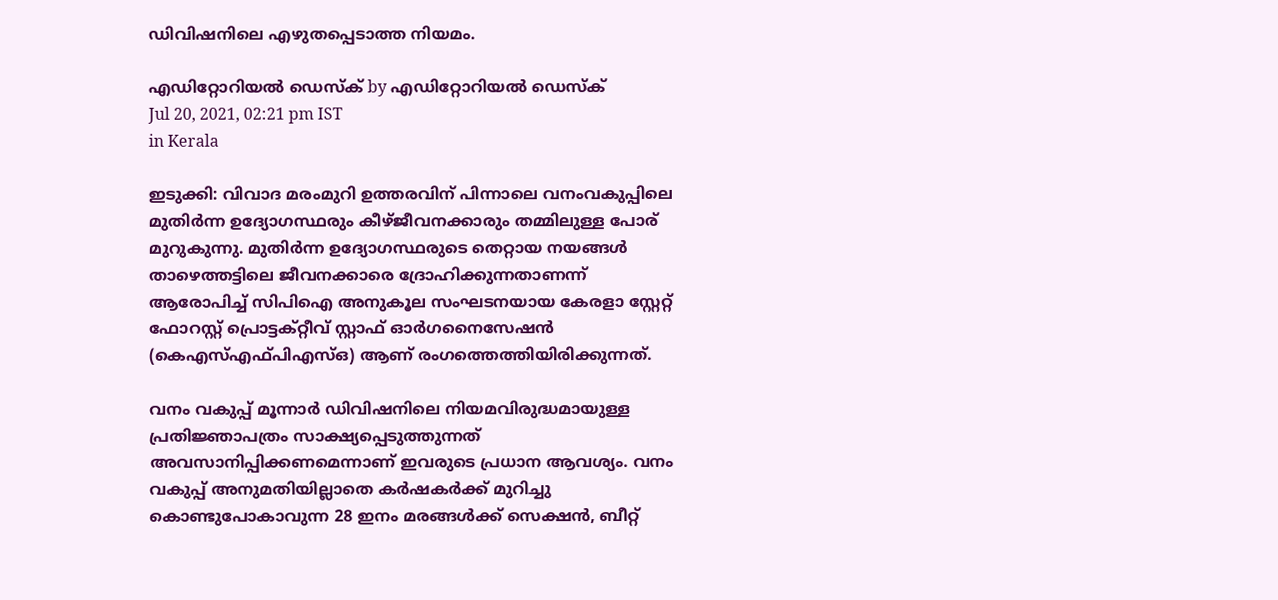ഡിവിഷനിലെ എഴുതപ്പെടാത്ത നിയമം.

എഡിറ്റോറിയൽ ഡെസ്ക് by എഡിറ്റോറിയൽ ഡെസ്ക്
Jul 20, 2021, 02:21 pm IST
in Kerala

ഇടുക്കി: വിവാദ മരംമുറി ഉത്തരവിന് പിന്നാലെ വനംവകുപ്പിലെ മുതിര്‍ന്ന ഉദ്യോഗസ്ഥരും കീഴ്ജീവനക്കാരും തമ്മിലുള്ള പോര് മുറുകുന്നു. മുതിര്‍ന്ന ഉദ്യോഗസ്ഥരുടെ തെറ്റായ നയങ്ങള്‍ താഴെത്തട്ടിലെ ജീവനക്കാരെ ദ്രോഹിക്കുന്നതാണന്ന് ആരോപിച്ച് സിപിഐ അനുകൂല സംഘടനയായ കേരളാ സ്റ്റേറ്റ് ഫോറസ്റ്റ് പ്രൊട്ടക്റ്റീവ് സ്റ്റാഫ് ഓര്‍ഗനൈസേഷന്‍ (കെഎസ്എഫ്പിഎസ്ഒ) ആണ് രംഗത്തെത്തിയിരിക്കുന്നത്.

വനം വകുപ്പ് മൂന്നാര്‍ ഡിവിഷനിലെ നിയമവിരുദ്ധമായുള്ള പ്രതിജ്ഞാപത്രം സാക്ഷ്യപ്പെടുത്തുന്നത് അവസാനിപ്പിക്കണമെന്നാണ് ഇവരുടെ പ്രധാന ആവശ്യം. വനം വകുപ്പ് അനുമതിയില്ലാതെ കര്‍ഷകര്‍ക്ക് മുറിച്ചു കൊണ്ടുപോകാവുന്ന 28 ഇനം മരങ്ങള്‍ക്ക് സെക്ഷന്‍, ബീറ്റ്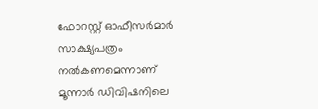ഫോറസ്റ്റ് ഓഫീസര്‍മാര്‍ സാക്ഷ്യപത്രം നല്‍കണമെന്നാണ് മൂന്നാര്‍ ഡിവിഷനിലെ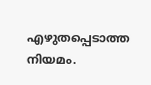എഴുതപ്പെടാത്ത നിയമം.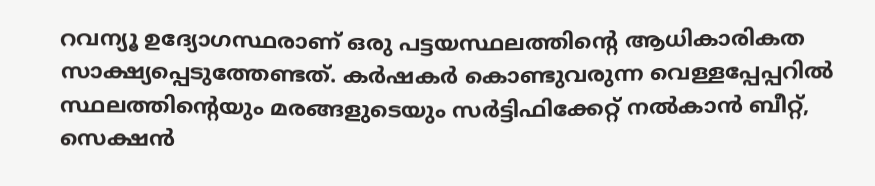റവന്യൂ ഉദ്യോഗസ്ഥരാണ് ഒരു പട്ടയസ്ഥലത്തിന്റെ ആധികാരികത സാക്ഷ്യപ്പെടുത്തേണ്ടത്. കര്‍ഷകര്‍ കൊണ്ടുവരുന്ന വെള്ളപ്പേപ്പറില്‍ സ്ഥലത്തിന്റെയും മരങ്ങളുടെയും സര്‍ട്ടിഫിക്കേറ്റ് നല്‍കാന്‍ ബീറ്റ്, സെക്ഷന്‍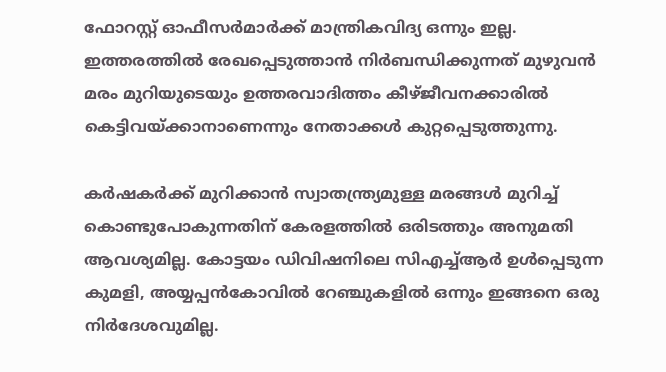ഫോറസ്റ്റ് ഓഫീസര്‍മാര്‍ക്ക് മാന്ത്രികവിദ്യ ഒന്നും ഇല്ല. ഇത്തരത്തില്‍ രേഖപ്പെടുത്താന്‍ നിര്‍ബന്ധിക്കുന്നത് മുഴുവന്‍ മരം മുറിയുടെയും ഉത്തരവാദിത്തം കീഴ്ജീവനക്കാരില്‍ കെട്ടിവയ്‌ക്കാനാണെന്നും നേതാക്കള്‍ കുറ്റപ്പെടുത്തുന്നു.

കര്‍ഷകര്‍ക്ക് മുറിക്കാന്‍ സ്വാതന്ത്ര്യമുള്ള മരങ്ങള്‍ മുറിച്ച് കൊണ്ടുപോകുന്നതിന് കേരളത്തില്‍ ഒരിടത്തും അനുമതി ആവശ്യമില്ല. കോട്ടയം ഡിവിഷനിലെ സിഎച്ച്ആര്‍ ഉള്‍പ്പെടുന്ന കുമളി, അയ്യപ്പന്‍കോവില്‍ റേഞ്ചുകളില്‍ ഒന്നും ഇങ്ങനെ ഒരു നിര്‍ദേശവുമില്ല.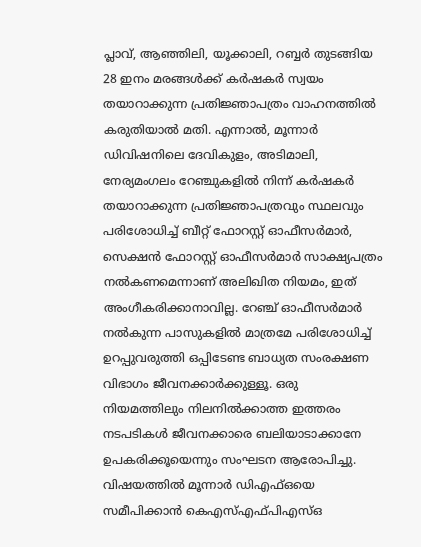പ്ലാവ്, ആഞ്ഞിലി, യൂക്കാലി, റബ്ബര്‍ തുടങ്ങിയ 28 ഇനം മരങ്ങള്‍ക്ക് കര്‍ഷകര്‍ സ്വയം തയാറാക്കുന്ന പ്രതിജ്ഞാപത്രം വാഹനത്തില്‍ കരുതിയാല്‍ മതി. എന്നാല്‍, മൂന്നാര്‍ ഡിവിഷനിലെ ദേവികുളം, അടിമാലി, നേര്യമംഗലം റേഞ്ചുകളില്‍ നിന്ന് കര്‍ഷകര്‍ തയാറാക്കുന്ന പ്രതിജ്ഞാപത്രവും സ്ഥലവും പരിശോധിച്ച് ബീറ്റ് ഫോറസ്റ്റ് ഓഫീസര്‍മാര്‍, സെക്ഷന്‍ ഫോറസ്റ്റ് ഓഫീസര്‍മാര്‍ സാക്ഷ്യപത്രം നല്‍കണമെന്നാണ് അലിഖിത നിയമം, ഇത് അംഗീകരിക്കാനാവില്ല. റേഞ്ച് ഓഫീസര്‍മാര്‍ നല്‍കുന്ന പാസുകളില്‍ മാത്രമേ പരിശോധിച്ച് ഉറപ്പുവരുത്തി ഒപ്പിടേണ്ട ബാധ്യത സംരക്ഷണ വിഭാഗം ജീവനക്കാര്‍ക്കുള്ളൂ. ഒരു നിയമത്തിലും നിലനില്‍ക്കാത്ത ഇത്തരം നടപടികള്‍ ജീവനക്കാരെ ബലിയാടാക്കാനേ ഉപകരിക്കൂയെന്നും സംഘടന ആരോപിച്ചു. വിഷയത്തില്‍ മൂന്നാര്‍ ഡിഎഫ്ഒയെ സമീപിക്കാന്‍ കെഎസ്എഫ്പിഎസ്ഒ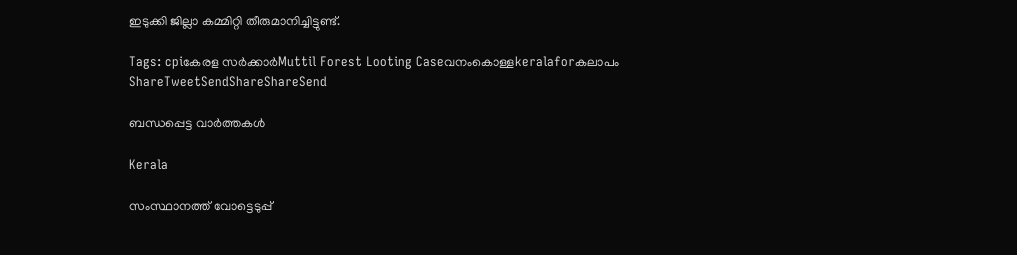ഇടുക്കി ജില്ലാ കമ്മിറ്റി തീരുമാനിച്ചിട്ടുണ്ട്.

Tags: cpiകേരള സര്‍ക്കാര്‍Muttil Forest Looting Caseവനംകൊള്ളkeralaforകലാപം
ShareTweetSendShareShareSend

ബന്ധപ്പെട്ട വാര്‍ത്തകള്‍

Kerala

സംസ്ഥാനത്ത് വോട്ടെടുപ്പ്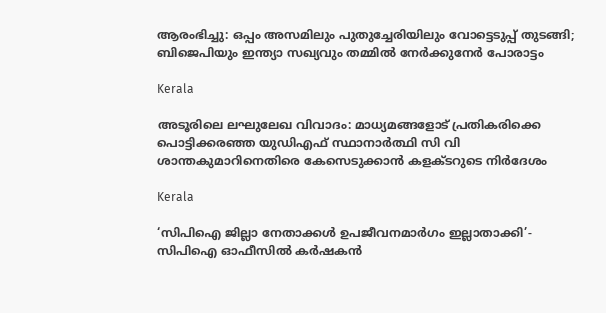ആരംഭിച്ചു: ഒപ്പം അസമിലും പുതുച്ചേരിയിലും വോട്ടെടുപ്പ് തുടങ്ങി; ബിജെപിയും ഇന്ത്യാ സഖ്യവും തമ്മിൽ നേർക്കുനേർ പോരാട്ടം

Kerala

അടൂരിലെ ലഘുലേഖ വിവാദം: മാധ്യമങ്ങളോട് പ്രതികരിക്കെ പൊട്ടിക്കരഞ്ഞ യുഡിഎഫ് സ്ഥാനാര്‍ത്ഥി സി വി ശാന്തകുമാറിനെതിരെ കേസെടുക്കാന്‍ കളക്ടറുടെ നിര്‍ദേശം

Kerala

‘സിപിഐ ജില്ലാ നേതാക്കൾ ഉപജീവനമാർഗം ഇല്ലാതാക്കി’- സിപിഐ ഓഫീസിൽ കർഷകൻ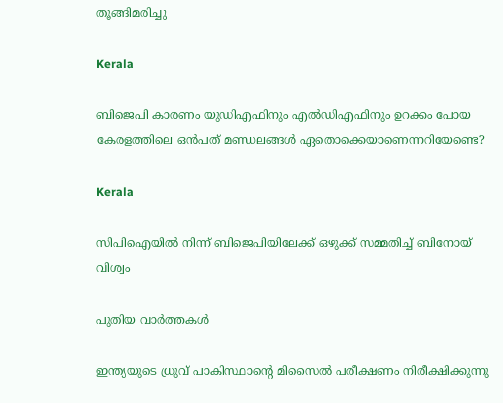തൂങ്ങിമരിച്ചു

Kerala

ബിജെപി കാരണം യുഡിഎഫിനും എല്‍ഡിഎഫിനും ഉറക്കം പോയ കേരളത്തിലെ ഒന്‍പത് മണ്ഡലങ്ങള്‍ ഏതൊക്കെയാണെന്നറിയേണ്ടെ?

Kerala

സിപിഐയില്‍ നിന്ന് ബിജെപിയിലേക്ക് ഒഴുക്ക് സമ്മതിച്ച് ബിനോയ് വിശ്വം

പുതിയ വാര്‍ത്തകള്‍

ഇന്ത്യയുടെ ധ്രുവ് പാകിസ്ഥാന്‍റെ മിസൈല്‍ പരീക്ഷണം നിരീക്ഷിക്കുന്നു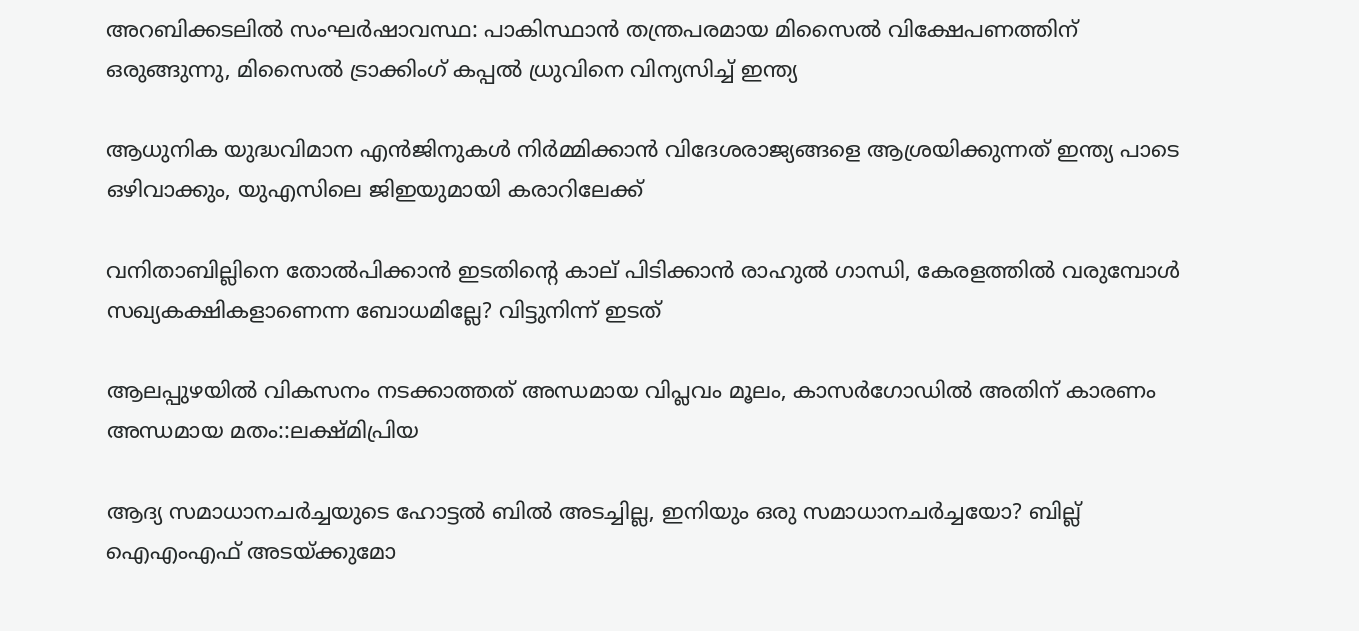അറബിക്കടലിൽ സംഘർഷാവസ്ഥ: പാകിസ്ഥാൻ തന്ത്രപരമായ മിസൈൽ വിക്ഷേപണത്തിന് ഒരുങ്ങുന്നു, മിസൈൽ ട്രാക്കിംഗ് കപ്പൽ ധ്രുവിനെ വിന്യസിച്ച് ഇന്ത്യ

ആധുനിക യുദ്ധവിമാന എൻജിനുകള്‍ നിര്‍മ്മിക്കാന്‍ വിദേശരാജ്യങ്ങളെ ആശ്രയിക്കുന്നത് ഇന്ത്യ പാടെ ഒഴിവാക്കും, യുഎസിലെ ജിഇയുമായി കരാറിലേക്ക്

വനിതാബില്ലിനെ തോല്‍പിക്കാന്‍ ഇടതിന്റെ കാല് പിടിക്കാന്‍ രാഹുല്‍ ഗാന്ധി, കേരളത്തില്‍ വരുമ്പോള്‍ സഖ്യകക്ഷികളാണെന്ന ബോധമില്ലേ? വിട്ടുനിന്ന് ഇടത്

ആലപ്പുഴയില്‍ വികസനം നടക്കാത്തത് അന്ധമായ വിപ്ലവം മൂലം, കാസര്‍ഗോഡില്‍ അതിന് കാരണം അന്ധമായ മതം::ലക്ഷ്മിപ്രിയ

ആദ്യ സമാധാനചര്‍ച്ചയുടെ ഹോട്ടല്‍ ബില്‍ അടച്ചില്ല, ഇനിയും ഒരു സമാധാനചര്‍ച്ചയോ? ബില്ല് ഐഎംഎഫ് അടയ്‌ക്കുമോ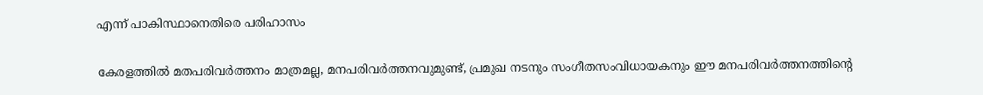എന്ന് പാകിസ്ഥാനെതിരെ പരിഹാസം

കേരളത്തില്‍ മതപരിവര്‍ത്തനം മാത്രമല്ല, മനപരിവര്‍ത്തനവുമുണ്ട്, പ്രമുഖ നടനും സംഗീതസംവിധായകനും ഈ മനപരിവര്‍ത്തനത്തിന്റെ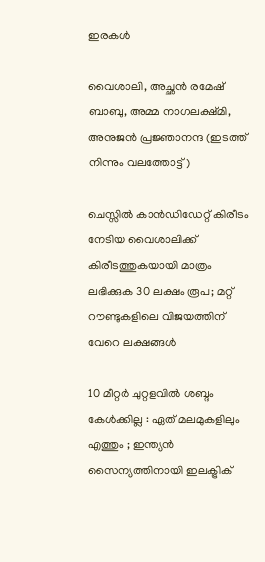ഇരകള്‍

വൈശാലി, അച്ഛന്‍ രമേഷ് ബാബു, അമ്മ നാഗലക്ഷ്മി, അനുജന്‍ പ്രജ്ഞാനന്ദ (ഇടത്ത് നിന്നും വലത്തോട്ട്)

ചെസ്സില്‍ കാന്‍ഡിഡേറ്റ് കിരീടം നേടിയ വൈശാലിക്ക് കിരീടത്തുകയായി മാത്രം ലഭിക്കുക 30 ലക്ഷം രൂപ; മറ്റ് റൗണ്ടുകളിലെ വിജയത്തിന് വേറെ ലക്ഷങ്ങള്‍

10 മീറ്റർ ചുറ്റളവിൽ ശബ്ദം കേൾക്കില്ല : ഏത് മലമുകളിലും എത്തും ; ഇന്ത്യൻ സൈന്യത്തിനായി ഇലക്ട്രിക്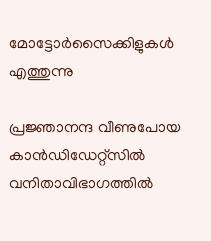മോട്ടോർസൈക്കിളുകൾ എത്തുന്നു

പ്രജ്ഞാനന്ദ വീണുപോയ കാന്‍ഡിഡേറ്റ്സില്‍ വനിതാവിഭാഗത്തില്‍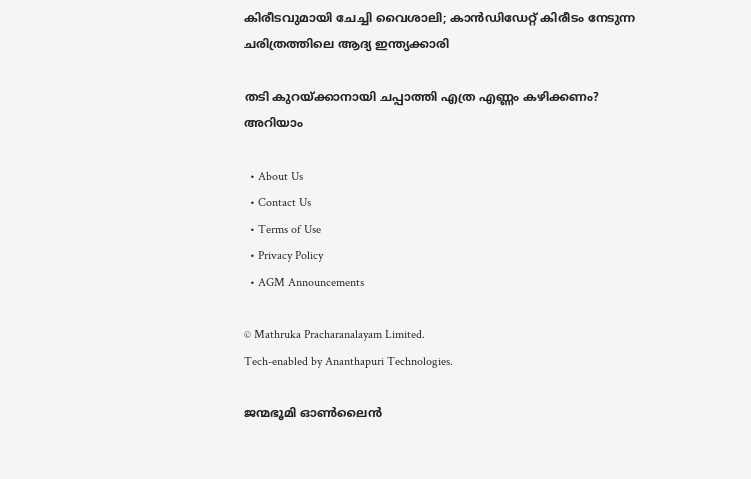കിരീടവുമായി ചേച്ചി വൈശാലി; കാന്‍ഡിഡേറ്റ് കിരീടം നേടുന്ന ചരിത്രത്തിലെ ആദ്യ ഇന്ത്യക്കാരി

തടി കുറയ്‌ക്കാനായി ചപ്പാത്തി എത്ര എണ്ണം കഴിക്കണം? അറിയാം

  • About Us
  • Contact Us
  • Terms of Use
  • Privacy Policy
  • AGM Announcements

© Mathruka Pracharanalayam Limited.
Tech-enabled by Ananthapuri Technologies.

ജന്മഭൂമി ഓണ്‍ലൈന്‍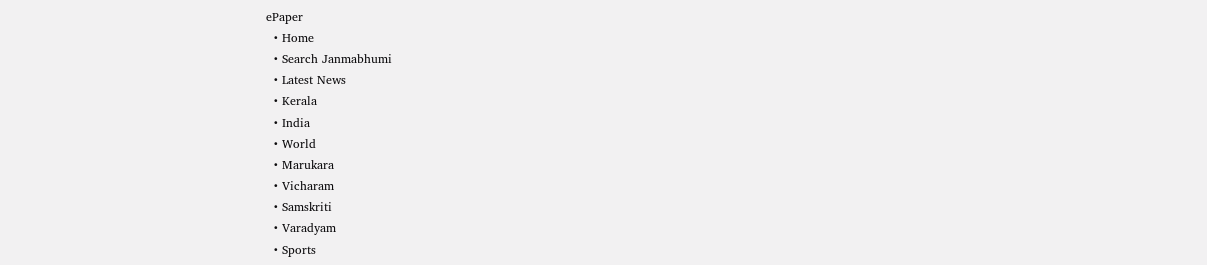ePaper
  • Home
  • Search Janmabhumi
  • Latest News
  • Kerala
  • India
  • World
  • Marukara
  • Vicharam
  • Samskriti
  • Varadyam
  • Sports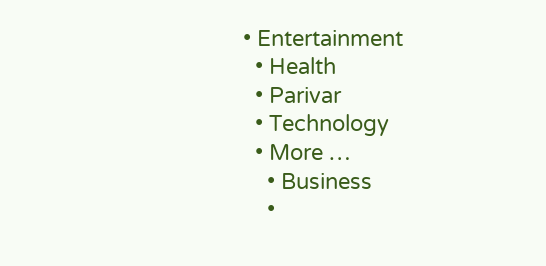• Entertainment
  • Health
  • Parivar
  • Technology
  • More …
    • Business
    •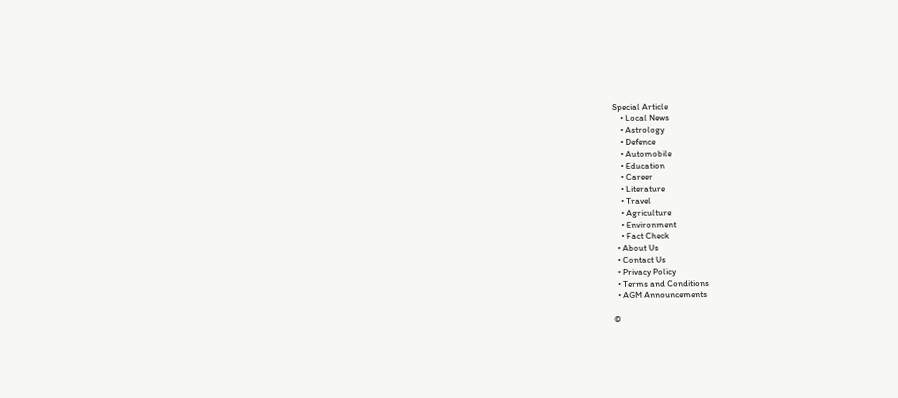Special Article
    • Local News
    • Astrology
    • Defence
    • Automobile
    • Education
    • Career
    • Literature
    • Travel
    • Agriculture
    • Environment
    • Fact Check
  • About Us
  • Contact Us
  • Privacy Policy
  • Terms and Conditions
  • AGM Announcements

©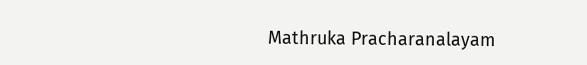Mathruka Pracharanalayam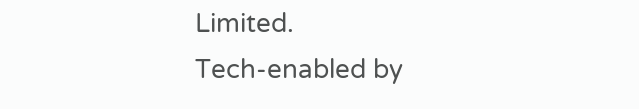Limited.
Tech-enabled by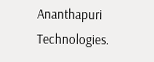Ananthapuri Technologies.